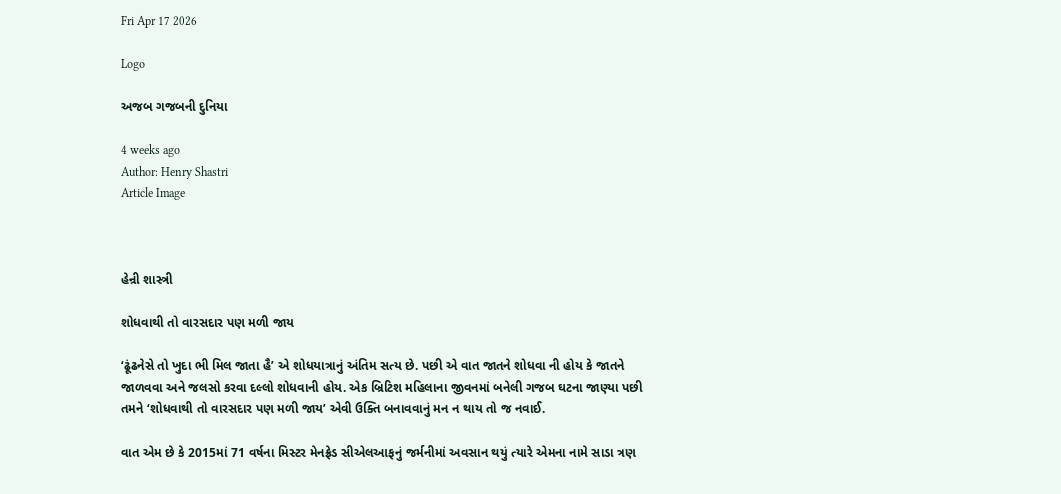Fri Apr 17 2026

Logo

અજબ ગજબની દુનિયા

4 weeks ago
Author: Henry Shastri
Article Image



હેન્રી શાસ્ત્રી

શોધવાથી તો વારસદાર પણ મળી જાય

‘ઢૂંઢનેસે તો ખુદા ભી મિલ જાતા હૈ’ એ શોધયાત્રાનું અંતિમ સત્ય છે. પછી એ વાત જાતને શોધવા ની હોય કે જાતને જાળવવા અને જલસો કરવા દલ્લો શોધવાની હોય. એક બ્રિટિશ મહિલાના જીવનમાં બનેલી ગજબ ઘટના જાણ્યા પછી તમને ‘શોધવાથી તો વારસદાર પણ મળી જાય’ એવી ઉક્તિ બનાવવાનું મન ન થાય તો જ નવાઈ.

વાત એમ છે કે 2015માં 71 વર્ષના મિસ્ટર મેનફ્રેડ સીએલઆફનું જર્મનીમાં અવસાન થયું ત્યારે એમના નામે સાડા ત્રણ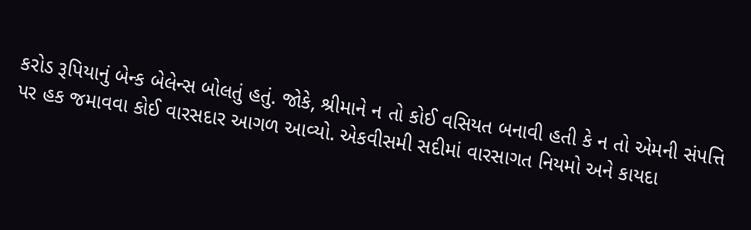કરોડ રૂપિયાનું બેન્ક બેલેન્સ બોલતું હતું. જોકે, શ્રીમાને ન તો કોઈ વસિયત બનાવી હતી કે ન તો એમની સંપત્તિ પર હક જમાવવા કોઈ વારસદાર આગળ આવ્યો. એકવીસમી સદીમાં વારસાગત નિયમો અને કાયદા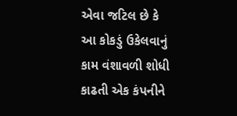એવા જટિલ છે કે આ કોકડું ઉકેલવાનું કામ વંશાવળી શોધી કાઢતી એક કંપનીને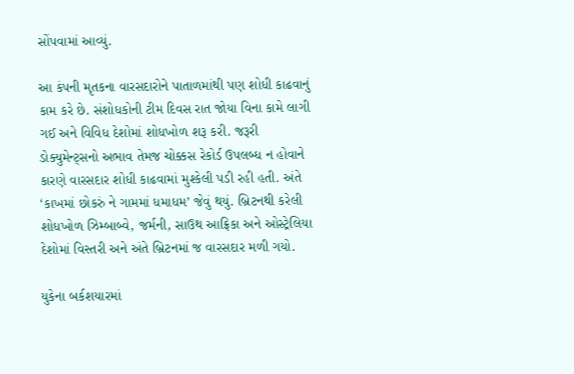સોંપવામાં આવ્યું.

આ કંપની મૃતકના વારસદારોને પાતાળમાંથી પણ શોધી કાઢવાનું કામ કરે છે. સંશોધકોની ટીમ દિવસ રાત જોયા વિના કામે લાગી ગઈ અને વિવિધ દેશોમાં શોધખોળ શરૂ કરી. જરૂરી ડોક્યુમેન્ટ્સનો અભાવ તેમજ ચોક્કસ રેકોર્ડ ઉપલબ્ધ ન હોવાને કારણે વારસદાર શોધી કાઢવામાં મુશ્કેલી પડી રહી હતી. અંતે ‘કાખમાં છોકરું ને ગામમાં ધમાધમ’ જેવું થયું. બ્રિટનથી કરેલી શોધખોળ ઝિમ્બાબ્વે, જર્મની, સાઉથ આફ્રિકા અને ઓસ્ટ્રેલિયા દેશોમાં વિસ્તરી અને અંતે બ્રિટનમાં જ વારસદાર મળી ગયો.

યુકેના બર્કશયારમાં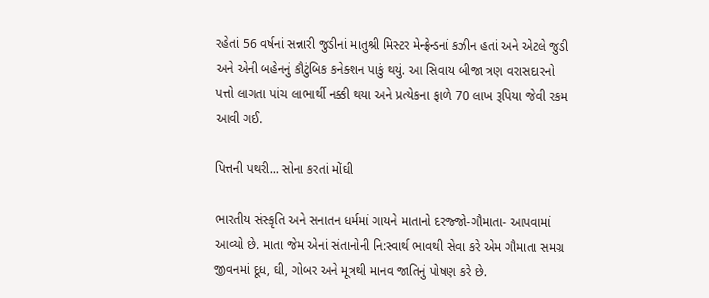રહેતાં 56 વર્ષનાં સન્નારી જુડીનાં માતુશ્રી મિસ્ટર મેન્ફ્રેન્ડનાં કઝીન હતાં અને એટલે જુડી અને એની બહેનનું કૌટુંબિક કનેક્શન પાકું થયું. આ સિવાય બીજા ત્રણ વરાસદારનો પત્તો લાગતા પાંચ લાભાર્થી નક્કી થયા અને પ્રત્યેકના ફાળે 70 લાખ રૂપિયા જેવી રકમ આવી ગઈ.

પિત્તની પથરી... સોના કરતાં મોંઘી

ભારતીય સંસ્કૃતિ અને સનાતન ધર્મમાં ગાયને માતાનો દરજ્જો-ગૌમાતા- આપવામાં આવ્યો છે. માતા જેમ એનાં સંતાનોની નિ:સ્વાર્થ ભાવથી સેવા કરે એમ ગૌમાતા સમગ્ર જીવનમાં દૂધ, ઘી, ગોબર અને મૂત્રથી માનવ જાતિનું પોષણ કરે છે.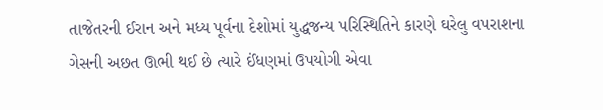તાજેતરની ઈરાન અને મધ્ય પૂર્વના દેશોમાં યુદ્ધજન્ય પરિસ્થિતિને કારણે ઘરેલુ વપરાશના ગેસની અછત ઊભી થઈ છે ત્યારે ઈંધણમાં ઉપયોગી એવા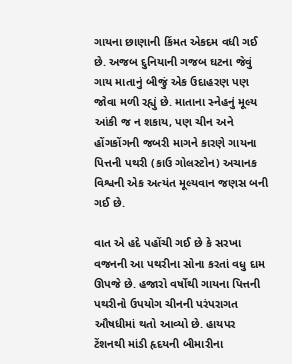ગાયના છાણાની કિંમત એકદમ વધી ગઈ છે. અજબ દુનિયાની ગજબ ઘટના જેવું ગાય માતાનું બીજું એક ઉદાહરણ પણ જોવા મળી રહ્યું છે. માતાના સ્નેહનું મૂલ્ય આંકી જ ન શકાય, પણ ચીન અને હોંગકોંગની જબરી માગને કારણે ગાયના પિત્તની પથરી (કાઉ ગોલસ્ટોન) અચાનક વિશ્વની એક અત્યંત મૂલ્યવાન જણસ બની ગઈ છે.

વાત એ હદે પહોંચી ગઈ છે કે સરખા વજનની આ પથરીના સોના કરતાં વધુ દામ ઊપજે છે. હજારો વર્ષોથી ગાયના પિત્તની પથરીનો ઉપયોગ ચીનની પરંપરાગત ઔષધીમાં થતો આવ્યો છે. હાયપર ટેંશનથી માંડી હૃદયની બીમારીના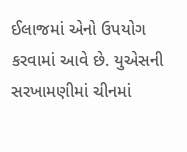ઈલાજમાં એનો ઉપયોગ કરવામાં આવે છે. યુએસની સરખામણીમાં ચીનમાં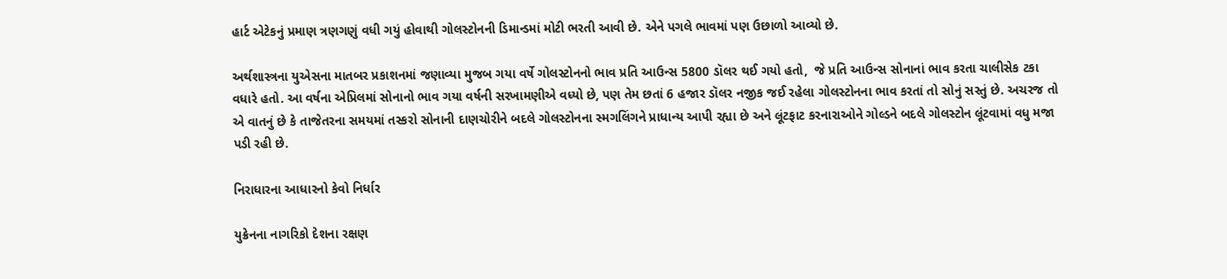હાર્ટ એટેકનું પ્રમાણ ત્રણગણું વધી ગયું હોવાથી ગોલસ્ટોનની ડિમાન્ડમાં મોટી ભરતી આવી છે. એને પગલે ભાવમાં પણ ઉછાળો આવ્યો છે.

અર્થશાસ્ત્રના યુએસના માતબર પ્રકાશનમાં જણાવ્યા મુજબ ગયા વર્ષે ગોલસ્ટોનનો ભાવ પ્રતિ આઉન્સ 5800 ડૉલર થઈ ગયો હતો,  જે પ્રતિ આઉન્સ સોનાનાં ભાવ કરતા ચાલીસેક ટકા વધારે હતો. આ વર્ષના એપ્રિલમાં સોનાનો ભાવ ગયા વર્ષની સરખામણીએ વધ્યો છે, પણ તેમ છતાં 6 હજાર ડૉલર નજીક જઈ રહેલા ગોલસ્ટોનના ભાવ કરતાં તો સોનું સસ્તું છે. અચરજ તો એ વાતનું છે કે તાજેતરના સમયમાં તસ્કરો સોનાની દાણચોરીને બદલે ગોલસ્ટોનના સ્મગલિંગને પ્રાધાન્ય આપી રહ્યા છે અને લૂંટફાટ કરનારાઓને ગોલ્ડને બદલે ગોલસ્ટોન લૂંટવામાં વધુ મજા પડી રહી છે.

નિરાધારના આધારનો કેવો નિર્ધાર

યુક્રેનના નાગરિકો દેશના રક્ષણ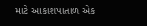માટે આકાશપાતાળ એક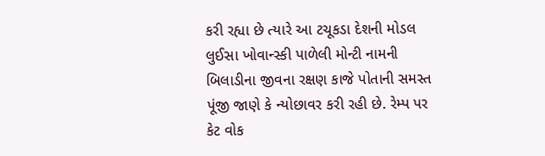કરી રહ્યા છે ત્યારે આ ટચૂકડા દેશની મોડલ લુઈસા ખોવાન્સ્કી પાળેલી મોન્ટી નામની બિલાડીના જીવના રક્ષણ કાજે પોતાની સમસ્ત પૂંજી જાણે કે ન્યોછાવર કરી રહી છે. રેમ્પ પર કેટ વોક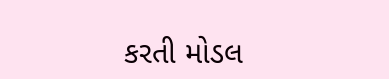કરતી મોડલ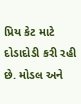પ્રિય કેટ માટે દોડાદોડી કરી રહી છે. મોડલ અને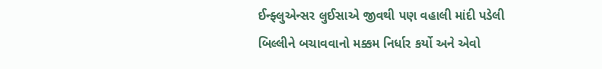ઈન્ફ્લુએન્સર લુઈસાએ જીવથી પણ વહાલી માંદી પડેલી બિલ્લીને બચાવવાનો મક્કમ નિર્ધાર કર્યો અને એવો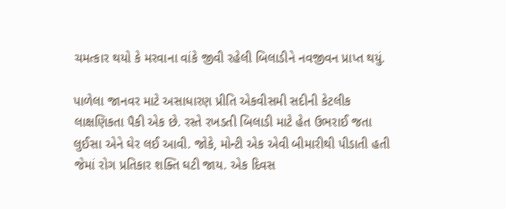ચમત્કાર થયો કે મરવાના વાંકે જીવી રહેલી બિલાડીને નવજીવન પ્રાપ્ત થયું.

પાળેલા જાનવર માટે અસાધારણ પ્રીતિ એકવીસમી સદીની કેટલીક લાક્ષણિકતા પૈકી એક છે. રસ્તે રખડતી બિલાડી માટે હેત ઉભરાઈ જતા લુઈસા એને ઘેર લઈ આવી. જોકે, મોન્ટી એક એવી બીમારીથી પીડાતી હતી જેમાં રોગ પ્રતિકાર શક્તિ ઘટી જાય. એક દિવસ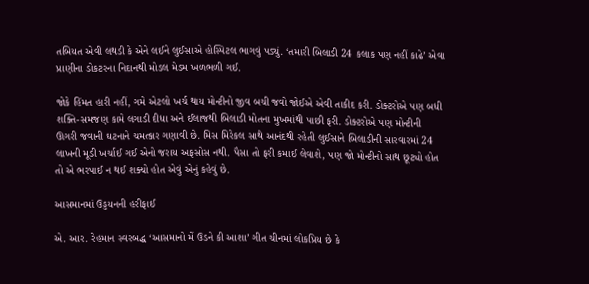તબિયત એવી લથડી કે એને લઈને લુઈસાએ હોસ્પિટલ ભાગવું પડ્યું. ‘તમારી બિલાડી 24 કલાક પણ નહીં કાઢે’ એવા પ્રાણીના ડોકટરના નિદાનથી મોડલ મેડમ ખળભળી ગઈ.

જોકે હિંમત હારી નહીં, ગમે એટલો ખર્ચ થાય મોન્ટીનો જીવ બચી જવો જોઈએ એવી તાકીદ કરી. ડોક્ટરોએ પણ બધી શક્તિ-સમજણ કામે લગાડી દીધા અને ઈલાજથી બિલાડી મોતના મુખમાંથી પાછી ફરી. ડોક્ટરોએ પણ મોન્ટીની ઊગરી જવાની ઘટનાને ચમત્કાર ગણાવી છે. મિસ મિરેકલ સાથે આનંદથી રહેતી લુઈસાને બિલાડીની સારવારમાં 24 લાખની મૂડી ખર્ચાઈ ગઈ એનો જરાય અફસોસ નથી. પૈસા તો ફરી કમાઈ લેવાશે, પણ જો મોન્ટીનો સાથ છૂટ્યો હોત તો એ ભરપાઈ ન થઈ શક્યો હોત એવું એનું કહેવું છે.

આસમાનમાં ઉડ્ડયનની હરીફાઈ

એ. આર. રેહમાન સ્વરબદ્ધ ‘આસમાનો મેં ઉડને કી આશા’ ગીત ચીનમાં લોકપ્રિય છે કે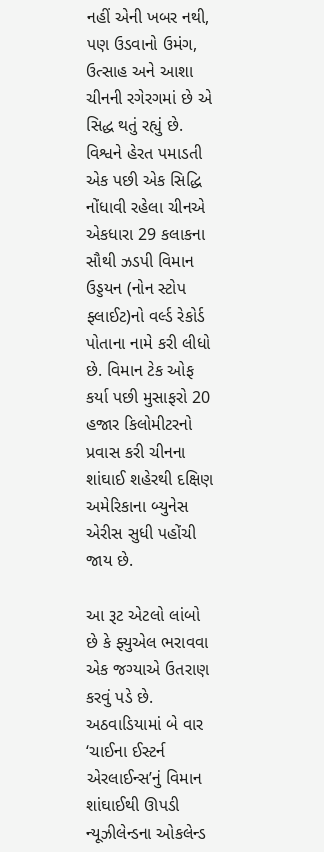નહીં એની ખબર નથી, પણ ઉડવાનો ઉમંગ, ઉત્સાહ અને આશા ચીનની રગેરગમાં છે એ સિદ્ધ થતું રહ્યું છે. વિશ્વને હેરત પમાડતી એક પછી એક સિદ્ધિ નોંધાવી રહેલા ચીનએ એકધારા 29 કલાકના સૌથી ઝડપી વિમાન ઉડ્ડયન (નોન સ્ટોપ ફ્લાઈટ)નો વર્લ્ડ રેકોર્ડ પોતાના નામે કરી લીધો છે. વિમાન ટેક ઓફ કર્યા પછી મુસાફરો 20 હજાર કિલોમીટરનો પ્રવાસ કરી ચીનના શાંઘાઈ શહેરથી દક્ષિણ અમેરિકાના બ્યુનેસ એરીસ સુધી પહોંચી જાય છે.

આ રૂટ એટલો લાંબો છે કે ફ્યુએલ ભરાવવા એક જગ્યાએ ઉતરાણ કરવું પડે છે. અઠવાડિયામાં બે વાર ‘ચાઈના ઈસ્ટર્ન એરલાઈન્સ’નું વિમાન શાંઘાઈથી ઊપડી ન્યૂઝીલેન્ડના ઓકલેન્ડ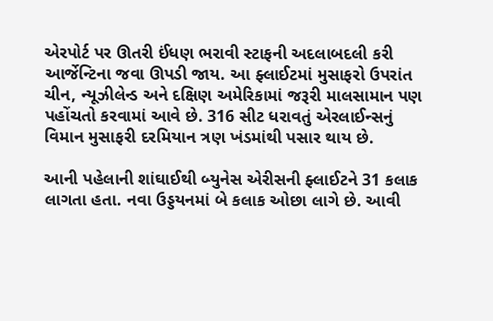એરપોર્ટ પર ઊતરી ઈંધણ ભરાવી સ્ટાફની અદલાબદલી કરી આર્જેન્ટિના જવા ઊપડી જાય. આ ફ્લાઈટમાં મુસાફરો ઉપરાંત ચીન, ન્યૂઝીલેન્ડ અને દક્ષિણ અમેરિકામાં જરૂરી માલસામાન પણ પહોંચતો કરવામાં આવે છે. 316 સીટ ધરાવતું એરલાઈન્સનું વિમાન મુસાફરી દરમિયાન ત્રણ ખંડમાંથી પસાર થાય છે.

આની પહેલાની શાંઘાઈથી બ્યુનેસ એરીસની ફ્લાઈટને 31 કલાક લાગતા હતા. નવા ઉડ્ડયનમાં બે કલાક ઓછા લાગે છે. આવી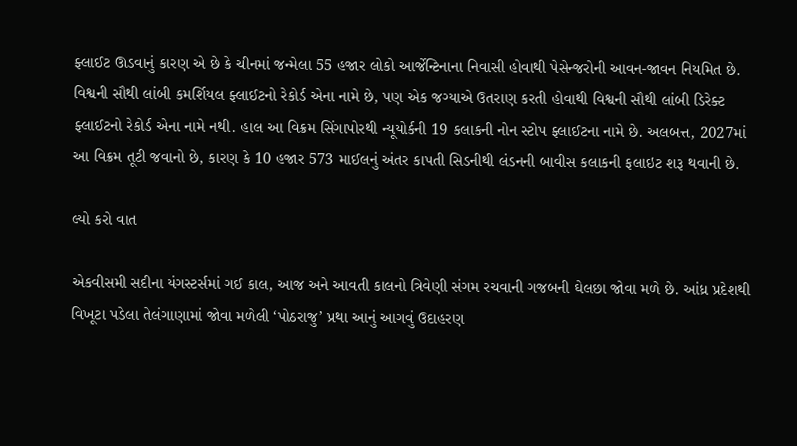ફ્લાઈટ ઊડવાનું કારણ એ છે કે ચીનમાં જન્મેલા 55 હજાર લોકો આર્જેન્ટિનાના નિવાસી હોવાથી પેસેન્જરોની આવન-જાવન નિયમિત છે. વિશ્વની સૌથી લાંબી કમર્શિયલ ફ્લાઈટનો રેકોર્ડ એના નામે છે, પણ એક જગ્યાએ ઉતરાણ કરતી હોવાથી વિશ્વની સૌથી લાંબી ડિરેક્ટ ફ્લાઈટનો રેકોર્ડ એના નામે નથી. હાલ આ વિક્રમ સિંગાપોરથી ન્યૂયોર્કની 19 કલાકની નોન સ્ટોપ ફ્લાઈટના નામે છે. અલબત્ત, 2027માં આ વિક્રમ તૂટી જવાનો છે, કારણ કે 10 હજાર 573 માઈલનું અંતર કાપતી સિડનીથી લંડનની બાવીસ કલાકની ફલાઇટ શરૂ થવાની છે.

લ્યો કરો વાત

એકવીસમી સદીના યંગસ્ટર્સમાં ગઈ કાલ, આજ અને આવતી કાલનો ત્રિવેણી સંગમ રચવાની ગજબની ઘેલછા જોવા મળે છે. આંધ્ર પ્રદેશથી વિખૂટા પડેલા તેલંગાણામાં જોવા મળેલી ‘પોઠરાજુ’ પ્રથા આનું આગવું ઉદાહરણ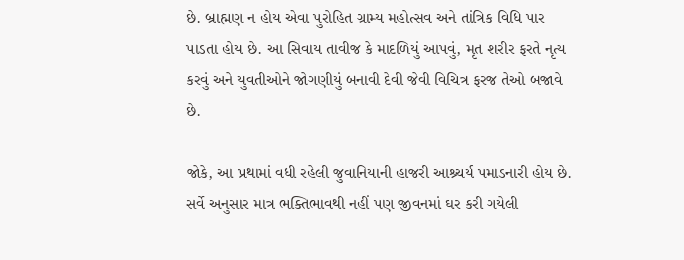છે. બ્રાહ્મણ ન હોય એવા પુરોહિત ગ્રામ્ય મહોત્સવ અને તાંત્રિક વિધિ પાર પાડતા હોય છે. આ સિવાય તાવીજ કે માદળિયું આપવું, મૃત શરીર ફરતે નૃત્ય કરવું અને યુવતીઓને જોગણીયું બનાવી દેવી જેવી વિચિત્ર ફરજ તેઓ બજાવે છે.

જોકે, આ પ્રથામાં વધી રહેલી જુવાનિયાની હાજરી આશ્ર્ચર્ય પમાડનારી હોય છે. સર્વે અનુસાર માત્ર ભક્તિભાવથી નહીં પણ જીવનમાં ઘર કરી ગયેલી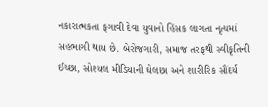નકારાત્મકતા ફગાવી દેવા યુવાનો હિંસક લાગતા નૃત્યમાં સહભાગી થાય છે. બેરોજગારી, સમાજ તરફથી સ્વીકૃતિની ઈચ્છા, સોશ્યલ મીડિયાની ઘેલછા અને શારીરિક સૌંદર્ય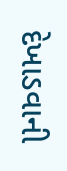દેખાડવાની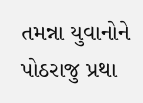તમન્ના યુવાનોને પોઠરાજુ પ્રથા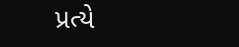પ્રત્યે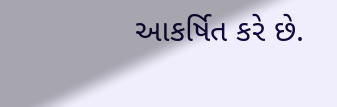આકર્ષિત કરે છે.